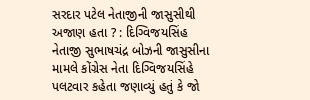સરદાર પટેલ નેતાજીની જાસુસીથી અજાણ હતા ? : દિગ્વિજયસિંહ
નેતાજી સુભાષચંદ્ર બોઝની જાસુસીના મામલે કોંગ્રેસ નેતા દિગ્વિજયસિંહે પલટવાર કહેતા જણાવ્યું હતું કે જો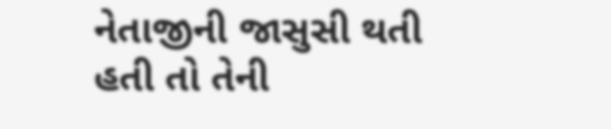નેતાજીની જાસુસી થતી હતી તો તેની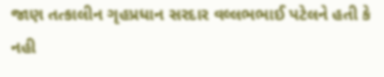જાણ તત્કાલીન ગૃહપ્રધાન સરદાર વલ્લભભાઈ પટેલને હતી કે નહી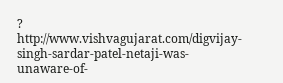?
http://www.vishvagujarat.com/digvijay-singh-sardar-patel-netaji-was-unaware-of-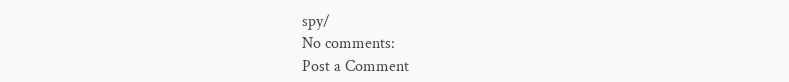spy/
No comments:
Post a Comment